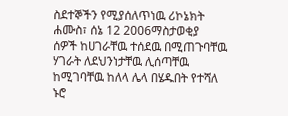ስደተኞችን የሚያሰለጥነዉ ሪኮኔክት
ሐሙስ፣ ሰኔ 12 2006ማስታወቂያ
ሰዎች ከሀገራቸዉ ተሰደዉ በሚጠጉባቸዉ ሃገራት ለደህንነታቸዉ ሊሰጣቸዉ ከሚገባቸዉ ከለላ ሌላ በሄዱበት የተሻለ ኑሮ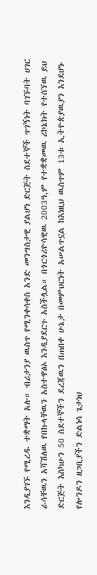እንዲያገኙ የሚረዱ ተቋማት አሉ። ብሪታንያ ዉስጥ የሚንቀሳቀስ አንድ መንግስታዊ ያልሆነ ድርጅት ስደተኞች ጥገኝነት ባገኙባት ሀገር ራሳቸዉን አሻሽለዉ የበኩላቸዉን አስተዋፅኦ እንዲያደርጉ አስችሏል። በጎርጎሪዮሳዊዉ 2003ዓ,ም የተቋቋመዉ ሪኮኔክት የተሰኘዉ ይህ ድርጅት እስካሁን 50 ስደተኞችን ደረጃዉን በጠበቀ ሁኔታ በመምህርነት አሠልጥኗል ከእነዚህ ዉስጥም 13ቱ ኢትዮጵያዉያን እንደሆኑ የሎንዶን ዘጋቢያችን ድልነሳ ጌታነህ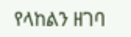የላከልን ዘገባ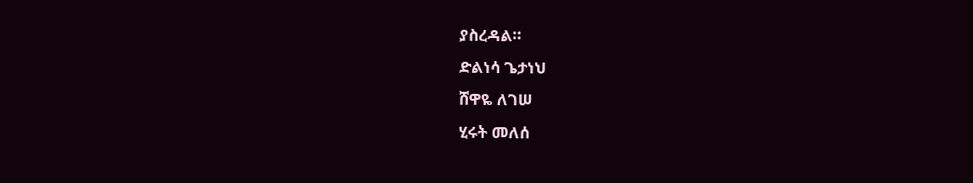ያስረዳል።
ድልነሳ ጌታነህ
ሸዋዬ ለገሠ
ሂሩት መለሰ